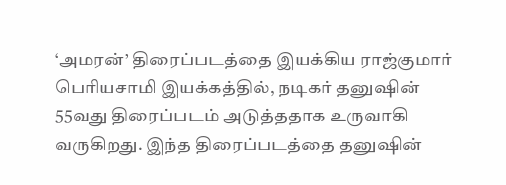‘அமரன்’ திரைப்படத்தை இயக்கிய ராஜ்குமார் பெரியசாமி இயக்கத்தில், நடிகர் தனுஷின் 55வது திரைப்படம் அடுத்ததாக உருவாகி வருகிறது. இந்த திரைப்படத்தை தனுஷின்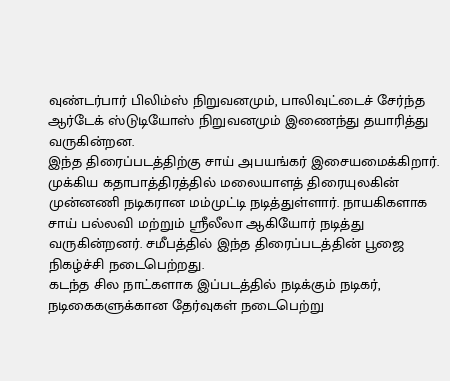வுண்டர்பார் பிலிம்ஸ் நிறுவனமும், பாலிவுட்டைச் சேர்ந்த ஆர்டேக் ஸ்டுடியோஸ் நிறுவனமும் இணைந்து தயாரித்து வருகின்றன.
இந்த திரைப்படத்திற்கு சாய் அபயங்கர் இசையமைக்கிறார். முக்கிய கதாபாத்திரத்தில் மலையாளத் திரையுலகின் முன்னணி நடிகரான மம்முட்டி நடித்துள்ளார். நாயகிகளாக சாய் பல்லவி மற்றும் ஸ்ரீலீலா ஆகியோர் நடித்து வருகின்றனர். சமீபத்தில் இந்த திரைப்படத்தின் பூஜை நிகழ்ச்சி நடைபெற்றது.
கடந்த சில நாட்களாக இப்படத்தில் நடிக்கும் நடிகர், நடிகைகளுக்கான தேர்வுகள் நடைபெற்று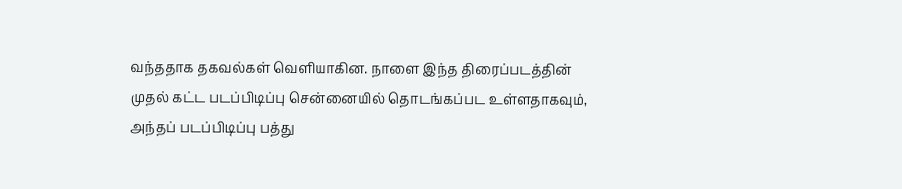வந்ததாக தகவல்கள் வெளியாகின. நாளை இந்த திரைப்படத்தின் முதல் கட்ட படப்பிடிப்பு சென்னையில் தொடங்கப்பட உள்ளதாகவும், அந்தப் படப்பிடிப்பு பத்து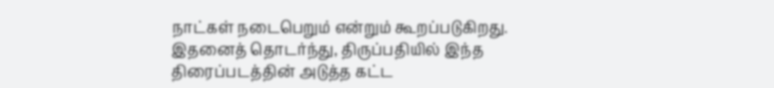நாட்கள் நடைபெறும் என்றும் கூறப்படுகிறது. இதனைத் தொடர்ந்து, திருப்பதியில் இந்த திரைப்படத்தின் அடுத்த கட்ட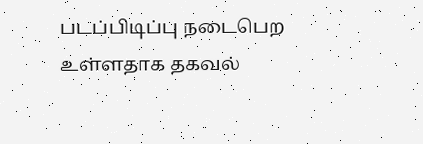படப்பிடிப்பு நடைபெற உள்ளதாக தகவல்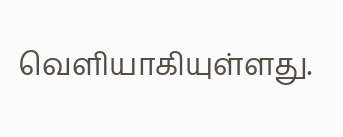வெளியாகியுள்ளது.